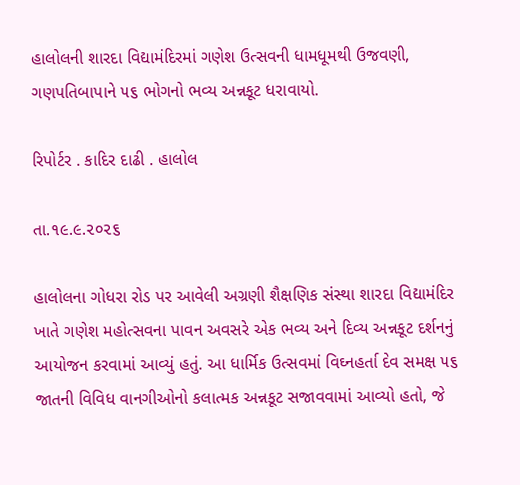હાલોલની શારદા વિદ્યામંદિરમાં ગણેશ ઉત્સવની ધામધૂમથી ઉજવણી, ગણપતિબાપાને ૫૬ ભોગનો ભવ્ય અન્નકૂટ ધરાવાયો.

રિપોર્ટર . કાદિર દાઢી . હાલોલ

તા.૧૯.૯.૨૦૨૬

હાલોલના ગોધરા રોડ પર આવેલી અગ્રણી શૈક્ષણિક સંસ્થા શારદા વિદ્યામંદિર ખાતે ગણેશ મહોત્સવના પાવન અવસરે એક ભવ્ય અને દિવ્ય અન્નકૂટ દર્શનનું આયોજન કરવામાં આવ્યું હતું. આ ધાર્મિક ઉત્સવમાં વિઘ્નહર્તા દેવ સમક્ષ ૫૬ જાતની વિવિધ વાનગીઓનો કલાત્મક અન્નકૂટ સજાવવામાં આવ્યો હતો, જે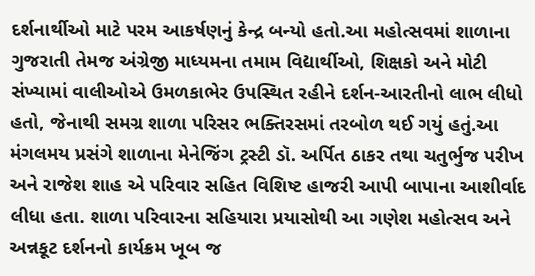દર્શનાર્થીઓ માટે પરમ આકર્ષણનું કેન્દ્ર બન્યો હતો.આ મહોત્સવમાં શાળાના ગુજરાતી તેમજ અંગ્રેજી માધ્યમના તમામ વિદ્યાર્થીઓ, શિક્ષકો અને મોટી સંખ્યામાં વાલીઓએ ઉમળકાભેર ઉપસ્થિત રહીને દર્શન-આરતીનો લાભ લીધો હતો, જેનાથી સમગ્ર શાળા પરિસર ભક્તિરસમાં તરબોળ થઈ ગયું હતું.આ મંગલમય પ્રસંગે શાળાના મેનેજિંગ ટ્રસ્ટી ડૉ. અર્પિત ઠાકર તથા ચતુર્ભુજ પરીખ અને રાજેશ શાહ એ પરિવાર સહિત વિશિષ્ટ હાજરી આપી બાપાના આશીર્વાદ લીધા હતા. શાળા પરિવારના સહિયારા પ્રયાસોથી આ ગણેશ મહોત્સવ અને અન્નકૂટ દર્શનનો કાર્યક્રમ ખૂબ જ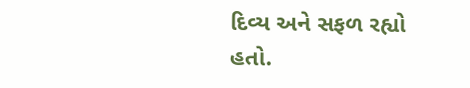દિવ્ય અને સફળ રહ્યો હતો.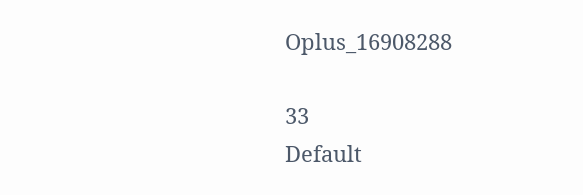Oplus_16908288

33
Default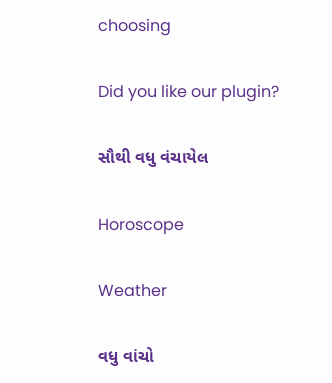choosing

Did you like our plugin?

સૌથી વધુ વંચાયેલ

Horoscope

Weather

વધુ વાંચો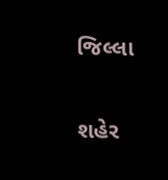જિલ્લા

શહેર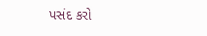પસંદ કરો